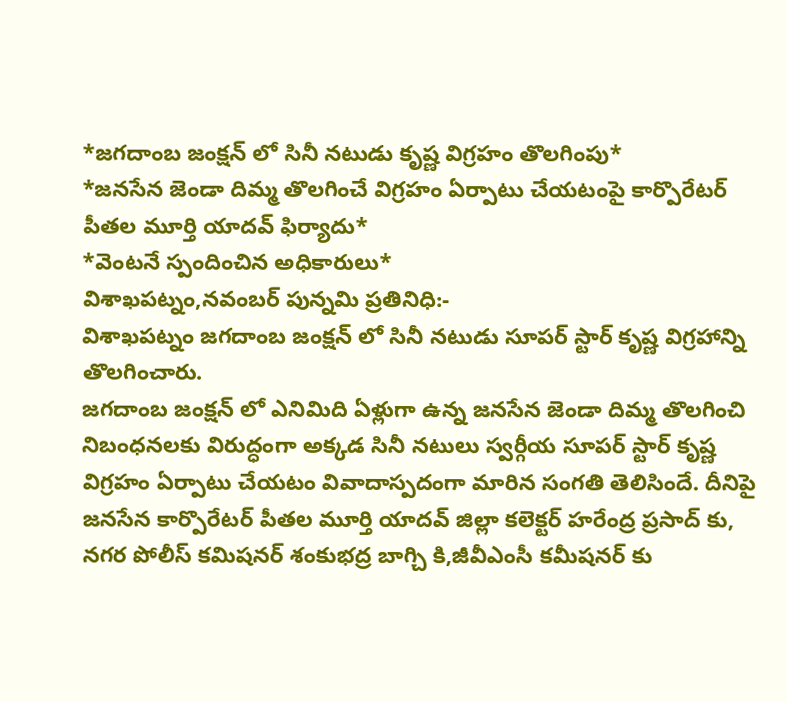*జగదాంబ జంక్షన్ లో సినీ నటుడు కృష్ణ విగ్రహం తొలగింపు*
*జనసేన జెండా దిమ్మ తొలగించే విగ్రహం ఏర్పాటు చేయటంపై కార్పొరేటర్ పీతల మూర్తి యాదవ్ ఫిర్యాదు*
*వెంటనే స్పందించిన అధికారులు*
విశాఖపట్నం,నవంబర్ పున్నమి ప్రతినిధి:-
విశాఖపట్నం జగదాంబ జంక్షన్ లో సినీ నటుడు సూపర్ స్టార్ కృష్ణ విగ్రహాన్ని తొలగించారు.
జగదాంబ జంక్షన్ లో ఎనిమిది ఏళ్లుగా ఉన్న జనసేన జెండా దిమ్మ తొలగించి నిబంధనలకు విరుద్ధంగా అక్కడ సినీ నటులు స్వర్గీయ సూపర్ స్టార్ కృష్ణ విగ్రహం ఏర్పాటు చేయటం వివాదాస్పదంగా మారిన సంగతి తెలిసిందే. దీనిపై జనసేన కార్పొరేటర్ పీతల మూర్తి యాదవ్ జిల్లా కలెక్టర్ హరేంద్ర ప్రసాద్ కు, నగర పోలీస్ కమిషనర్ శంకుభద్ర బాగ్చి కి,జీవీఎంసీ కమీషనర్ కు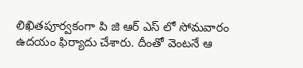లిఖితపూర్వకంగా పి జి ఆర్ ఎస్ లో సోమవారం ఉదయం ఫిర్యాదు చేశారు. దీంతో వెంటనే ఆ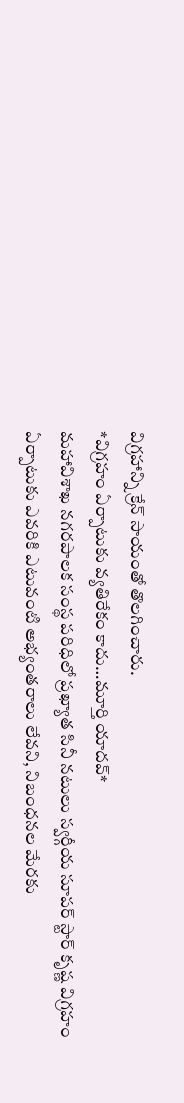విగ్రహాన్ని క్రేన్ సాయంతో తొలగించారు.
*విగ్రహం ఏర్పాటుకు వ్యతిరేకం కాదు…మూర్తి యాదవ్*
మహావిశాఖ నగరపాలక సంస్థ పరిధిలో ప్రఖ్యాత సినీ నటులు స్వర్గీయ సూపర్ స్టార్ కృష్ణ విగ్రహం ఏర్పాటుకు ఎవరికి ఎటువంటి అభ్యంతరాలు లేవని, నిబంధనల మేరకు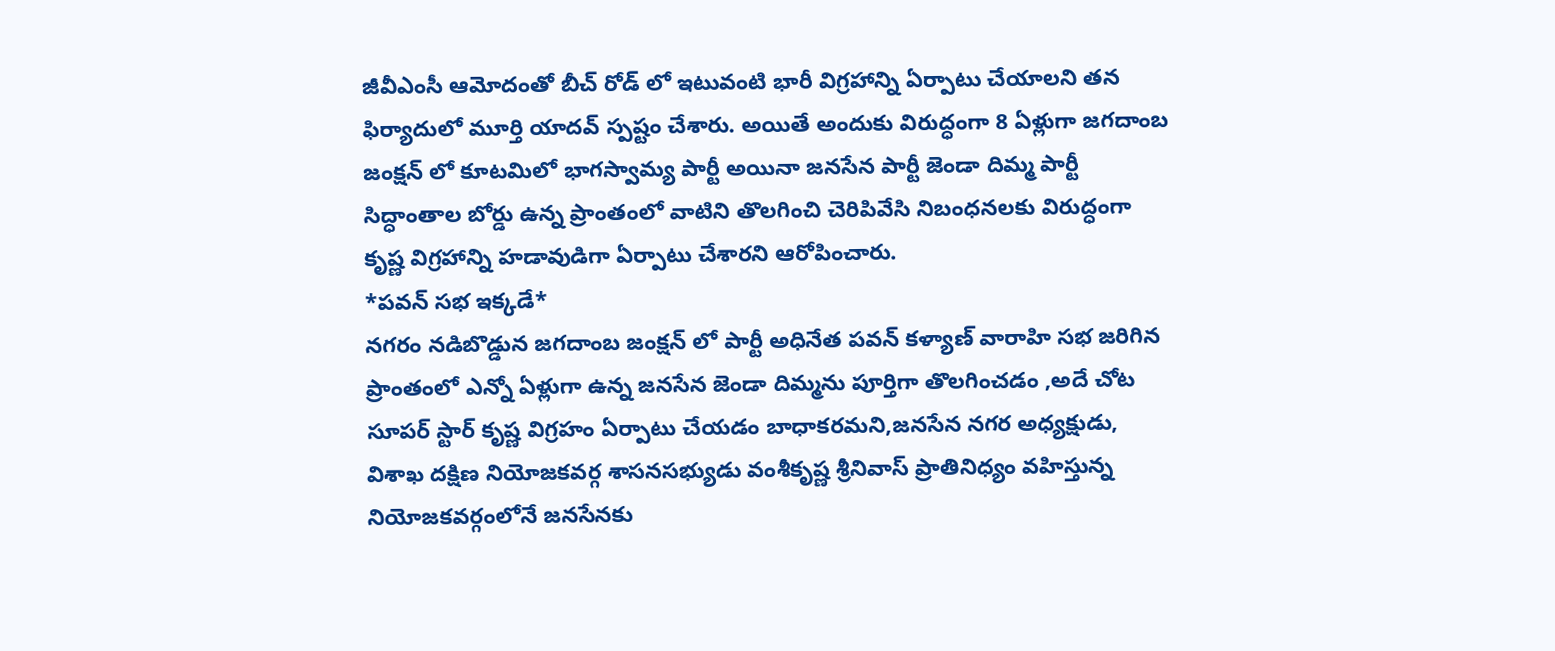జీవీఎంసీ ఆమోదంతో బీచ్ రోడ్ లో ఇటువంటి భారీ విగ్రహాన్ని ఏర్పాటు చేయాలని తన ఫిర్యాదులో మూర్తి యాదవ్ స్పష్టం చేశారు. అయితే అందుకు విరుద్ధంగా 8 ఏళ్లుగా జగదాంబ జంక్షన్ లో కూటమిలో భాగస్వామ్య పార్టీ అయినా జనసేన పార్టీ జెండా దిమ్మ పార్టీ సిద్ధాంతాల బోర్డు ఉన్న ప్రాంతంలో వాటిని తొలగించి చెరిపివేసి నిబంధనలకు విరుద్ధంగా కృష్ణ విగ్రహాన్ని హడావుడిగా ఏర్పాటు చేశారని ఆరోపించారు.
*పవన్ సభ ఇక్కడే*
నగరం నడిబొడ్డున జగదాంబ జంక్షన్ లో పార్టీ అధినేత పవన్ కళ్యాణ్ వారాహి సభ జరిగిన ప్రాంతంలో ఎన్నో ఏళ్లుగా ఉన్న జనసేన జెండా దిమ్మను పూర్తిగా తొలగించడం ,అదే చోట సూపర్ స్టార్ కృష్ణ విగ్రహం ఏర్పాటు చేయడం బాధాకరమని,జనసేన నగర అధ్యక్షుడు, విశాఖ దక్షిణ నియోజకవర్గ శాసనసభ్యుడు వంశీకృష్ణ శ్రీనివాస్ ప్రాతినిధ్యం వహిస్తున్న నియోజకవర్గంలోనే జనసేనకు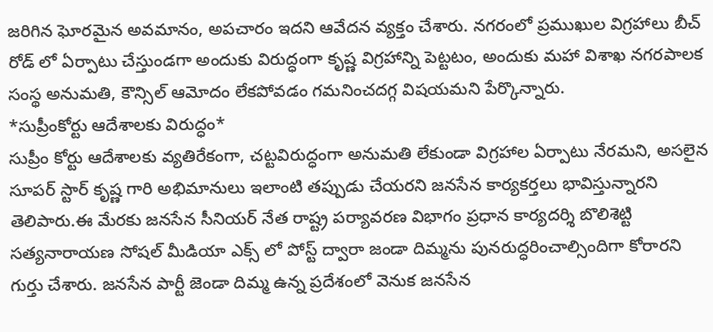జరిగిన ఘోరమైన అవమానం, అపచారం ఇదని ఆవేదన వ్యక్తం చేశారు. నగరంలో ప్రముఖుల విగ్రహాలు బీచ్ రోడ్ లో ఏర్పాటు చేస్తుండగా అందుకు విరుద్ధంగా కృష్ణ విగ్రహాన్ని పెట్టటం, అందుకు మహా విశాఖ నగరపాలక సంస్థ అనుమతి, కౌన్సిల్ ఆమోదం లేకపోవడం గమనించదగ్గ విషయమని పేర్కొన్నారు.
*సుప్రీంకోర్టు ఆదేశాలకు విరుద్ధం*
సుప్రీం కోర్టు ఆదేశాలకు వ్యతిరేకంగా, చట్టవిరుద్ధంగా అనుమతి లేకుండా విగ్రహాల ఏర్పాటు నేరమని, అసలైన సూపర్ స్టార్ కృష్ణ గారి అభిమానులు ఇలాంటి తప్పుడు చేయరని జనసేన కార్యకర్తలు భావిస్తున్నారని తెలిపారు.ఈ మేరకు జనసేన సీనియర్ నేత రాష్ట్ర పర్యావరణ విభాగం ప్రధాన కార్యదర్శి బొలిశెట్టి సత్యనారాయణ సోషల్ మీడియా ఎక్స్ లో పోస్ట్ ద్వారా జండా దిమ్మను పునరుద్ధరించాల్సిందిగా కోరారని గుర్తు చేశారు. జనసేన పార్టీ జెండా దిమ్మ ఉన్న ప్రదేశంలో వెనుక జనసేన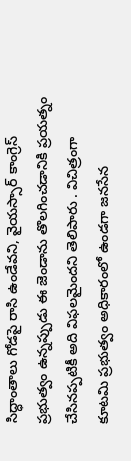సిద్ధాంతాలు గోడపై రాసి ఉండేవని, వైయస్సార్ కాంగ్రెస్ ప్రభుత్వం ఉన్నప్పుడు ఈ జెండాను తొలగించడానికి ప్రయత్నం చేసినప్పటికీ అది విఫలమైందని తెలిపారు . విచిత్రంగా కూటమి ప్రభుత్వం అధికారంలో ఉండగా జనసేన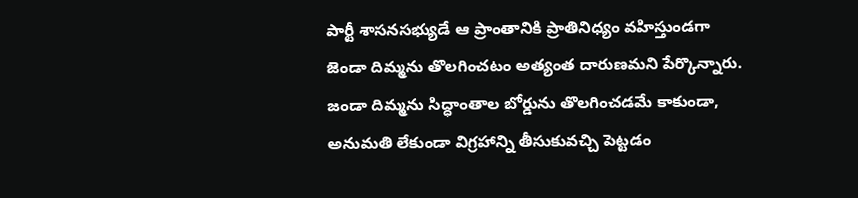పార్టీ శాసనసభ్యుడే ఆ ప్రాంతానికి ప్రాతినిధ్యం వహిస్తుండగా జెండా దిమ్మను తొలగించటం అత్యంత దారుణమని పేర్కొన్నారు.
జండా దిమ్మను సిద్ధాంతాల బోర్డును తొలగించడమే కాకుండా, అనుమతి లేకుండా విగ్రహాన్ని తీసుకువచ్చి పెట్టడం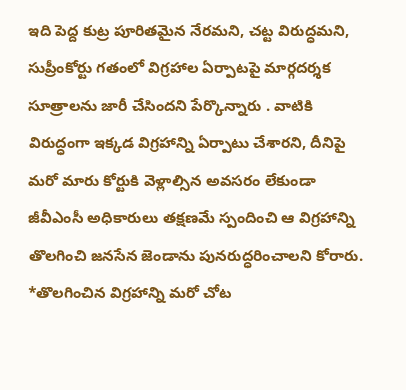ఇది పెద్ద కుట్ర పూరితమైన నేరమని, చట్ట విరుద్ధమని, సుప్రీంకోర్టు గతంలో విగ్రహాల ఏర్పాటపై మార్గదర్శక సూత్రాలను జారీ చేసిందని పేర్కొన్నారు . వాటికి విరుద్ధంగా ఇక్కడ విగ్రహాన్ని ఏర్పాటు చేశారని, దీనిపై మరో మారు కోర్టుకి వెళ్లాల్సిన అవసరం లేకుండా జీవీఎంసీ అధికారులు తక్షణమే స్పందించి ఆ విగ్రహాన్ని తొలగించి జనసేన జెండాను పునరుద్ధరించాలని కోరారు.
*తొలగించిన విగ్రహాన్ని మరో చోట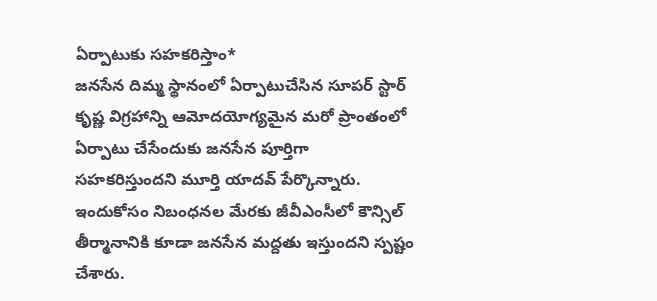ఏర్పాటుకు సహకరిస్తాం*
జనసేన దిమ్మ స్థానంలో ఏర్పాటుచేసిన సూపర్ స్టార్ కృష్ణ విగ్రహాన్ని ఆమోదయోగ్యమైన మరో ప్రాంతంలో ఏర్పాటు చేసేందుకు జనసేన పూర్తిగా సహకరిస్తుందని మూర్తి యాదవ్ పేర్కొన్నారు. ఇందుకోసం నిబంధనల మేరకు జీవీఎంసీలో కౌన్సిల్ తీర్మానానికి కూడా జనసేన మద్దతు ఇస్తుందని స్పష్టం చేశారు.